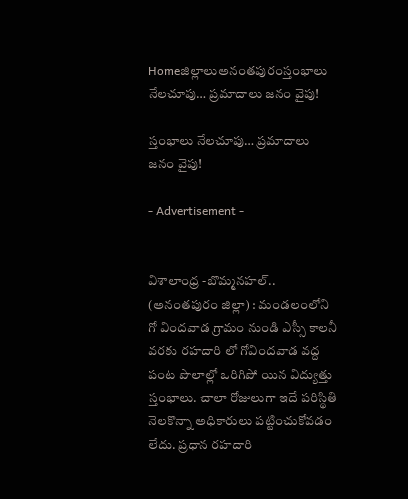Homeజిల్లాలుఅనంతపురంస్తంభాలు నేలచూపు… ప్రమాదాలు జనం వైపు!

స్తంభాలు నేలచూపు… ప్రమాదాలు జనం వైపు!

- Advertisement -


విశాలాంధ్ర -బొమ్మనహల్.. (అనంతపురం జిల్లా) : మండలంలోని గో విందవాడ గ్రామం నుండి ఎస్సీ కాలనీ వరకు రహదారి లో గోవిందవాడ వద్ద పంట పొలాల్లో ఒరిగిపో యిన విద్యుత్తు స్తంభాలు. చాలా రోజులుగా ఇదే పరిస్థితి నెలకొన్నా అధికారులు పట్టించుకోవడం లేదు. ప్రధాన రహదారి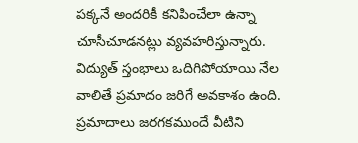పక్కనే అందరికీ కనిపించేలా ఉన్నా చూసీచూడనట్లు వ్యవహరిస్తున్నారు. విద్యుత్ స్తంభాలు ఒదిగిపోయాయి నేల వాలితే ప్రమాదం జరిగే అవకాశం ఉంది. ప్రమాదాలు జరగకముందే వీటిని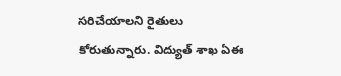సరిచేయాలని రైతులు కోరుతున్నారు. విద్యుత్ శాఖ ఏఈ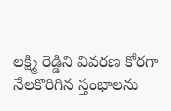లక్ష్మి రెడ్డిని వివరణ కోరగా నేలకొరిగిన స్తంభాలను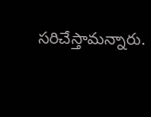సరిచేస్తామన్నారు.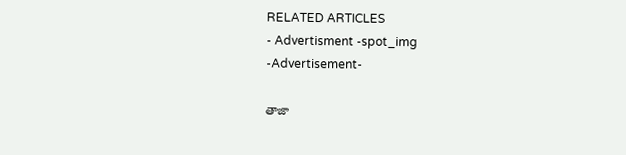RELATED ARTICLES
- Advertisment -spot_img
-Advertisement-

తాజా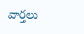వార్తలు